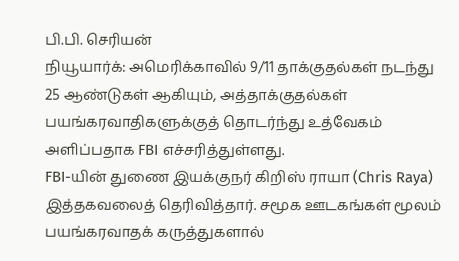பி.பி. செரியன்
நியூயார்க்: அமெரிக்காவில் 9/11 தாக்குதல்கள் நடந்து 25 ஆண்டுகள் ஆகியும், அத்தாக்குதல்கள் பயங்கரவாதிகளுக்குத் தொடர்ந்து உத்வேகம் அளிப்பதாக FBI எச்சரித்துள்ளது.
FBI-யின் துணை இயக்குநர் கிறிஸ் ராயா (Chris Raya) இத்தகவலைத் தெரிவித்தார். சமூக ஊடகங்கள் மூலம் பயங்கரவாதக் கருத்துகளால்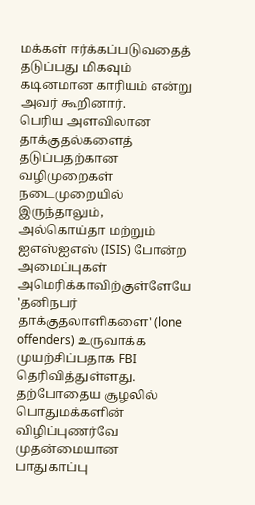மக்கள் ஈர்க்கப்படுவதைத் தடுப்பது மிகவும் கடினமான காரியம் என்று அவர் கூறினார்.
பெரிய அளவிலான தாக்குதல்களைத் தடுப்பதற்கான வழிமுறைகள் நடைமுறையில் இருந்தாலும், அல்கொய்தா மற்றும் ஐஎஸ்ஐஎஸ் (ISIS) போன்ற அமைப்புகள் அமெரிக்காவிற்குள்ளேயே 'தனிநபர் தாக்குதலாளிகளை' (lone offenders) உருவாக்க முயற்சிப்பதாக FBI தெரிவித்துள்ளது. தற்போதைய சூழலில் பொதுமக்களின் விழிப்புணர்வே முதன்மையான பாதுகாப்பு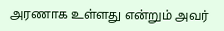அரணாக உள்ளது என்றும் அவர்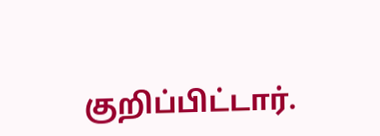குறிப்பிட்டார்.